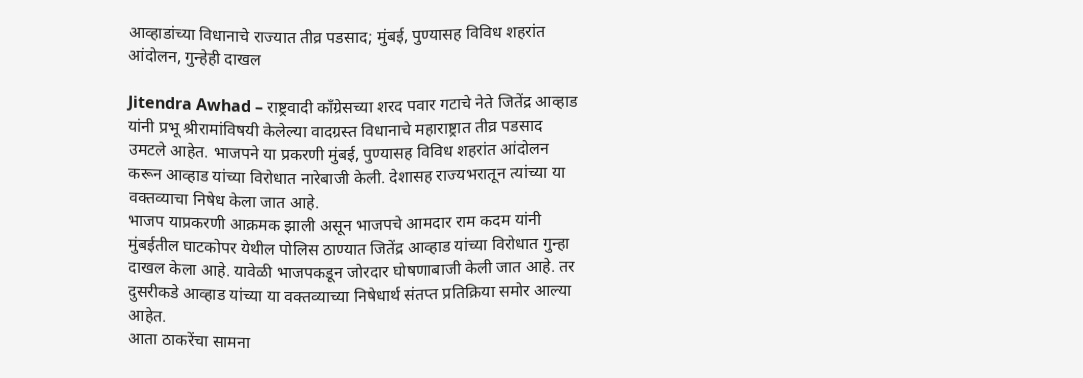आव्हाडांच्या विधानाचे राज्यात तीव्र पडसाद; मुंबई, पुण्यासह विविध शहरांत आंदोलन, गुन्हेही दाखल

Jitendra Awhad – राष्ट्रवादी काँग्रेसच्या शरद पवार गटाचे नेते जितेंद्र आव्हाड यांनी प्रभू श्रीरामांविषयी केलेल्या वादग्रस्त विधानाचे महाराष्ट्रात तीव्र पडसाद उमटले आहेत. भाजपने या प्रकरणी मुंबई, पुण्यासह विविध शहरांत आंदोलन करून आव्हाड यांच्या विरोधात नारेबाजी केली. देशासह राज्यभरातून त्यांच्या या वक्तव्याचा निषेध केला जात आहे.
भाजप याप्रकरणी आक्रमक झाली असून भाजपचे आमदार राम कदम यांनी मुंबईतील घाटकोपर येथील पोलिस ठाण्यात जितेंद्र आव्हाड यांच्या विरोधात गुन्हा दाखल केला आहे. यावेळी भाजपकडून जोरदार घोषणाबाजी केली जात आहे. तर दुसरीकडे आव्हाड यांच्या या वक्तव्याच्या निषेधार्थ संतप्त प्रतिक्रिया समोर आल्या आहेत.
आता ठाकरेंचा सामना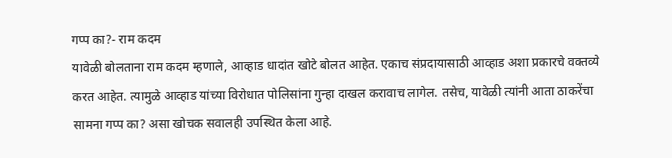गप्प का?- राम कदम
यावेळी बोलताना राम कदम म्हणाले, आव्हाड धादांत खोटे बोलत आहेत. एकाच संप्रदायासाठी आव्हाड अशा प्रकारचे वक्तव्ये करत आहेत. त्यामुळे आव्हाड यांच्या विरोधात पोलिसांना गुन्हा दाखल करावाच लागेल. तसेच, यावेळी त्यांनी आता ठाकरेंचा सामना गप्प का? असा खोचक सवालही उपस्थित केला आहे.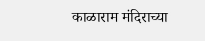काळाराम मंदिराच्या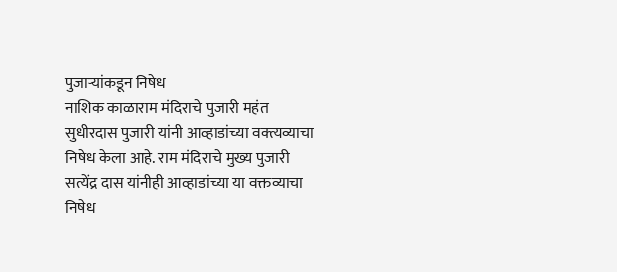पुजाऱ्यांकडून निषेध
नाशिक काळाराम मंदिराचे पुजारी महंत सुधीरदास पुजारी यांनी आव्हाडांच्या वक्त्यव्याचा निषेध केला आहे. राम मंदिराचे मुख्य पुजारी सत्येंद्र दास यांनीही आव्हाडांच्या या वक्तव्याचा निषेध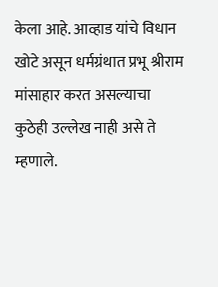केला आहे. आव्हाड यांचे विधान खोटे असून धर्मग्रंथात प्रभू श्रीराम मांसाहार करत असल्याचा कुठेही उल्लेख नाही असे ते म्हणाले.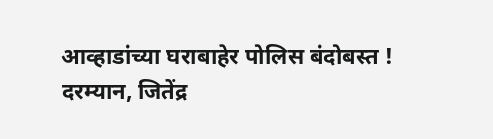आव्हाडांच्या घराबाहेर पोलिस बंदोबस्त !
दरम्यान, जितेंद्र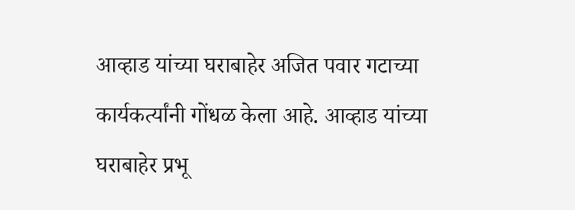आव्हाड यांच्या घराबाहेर अजित पवार गटाच्या कार्यकर्त्यांनी गोंधळ केला आहे. आव्हाड यांच्या घराबाहेर प्रभू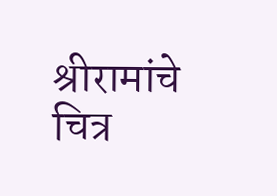श्रीरामांचे चित्र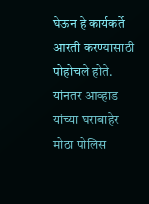घेऊन हे कार्यकर्ते आरती करण्यासाठी पोहोचले होते. यांनतर आव्हाड यांच्या घराबाहेर मोठा पोलिस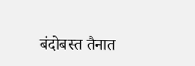बंदोबस्त तैनात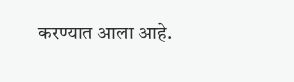करण्यात आला आहे.